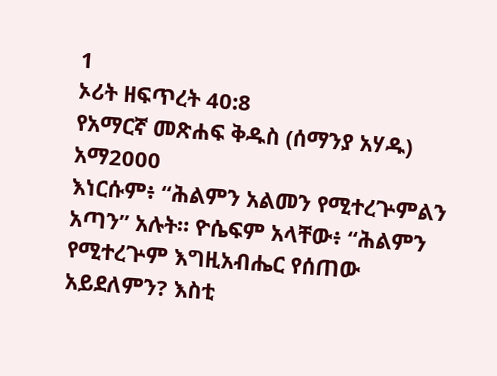1
ኦሪት ዘፍጥረት 40:8
የአማርኛ መጽሐፍ ቅዱስ (ሰማንያ አሃዱ)
አማ2000
እነርሱም፥ “ሕልምን አልመን የሚተረጕምልን አጣን” አሉት። ዮሴፍም አላቸው፥ “ሕልምን የሚተረጕም እግዚአብሔር የሰጠው አይደለምን? እስቲ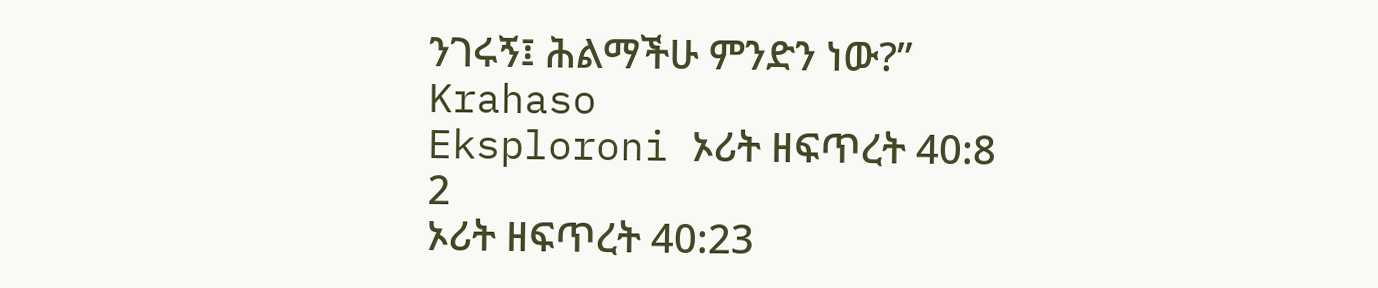ንገሩኝ፤ ሕልማችሁ ምንድን ነው?”
Krahaso
Eksploroni ኦሪት ዘፍጥረት 40:8
2
ኦሪት ዘፍጥረት 40:23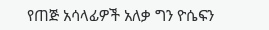የጠጅ አሳላፊዎች አለቃ ግን ዮሴፍን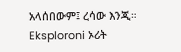አላሰበውም፤ ረሳው እንጂ።
Eksploroni ኦሪት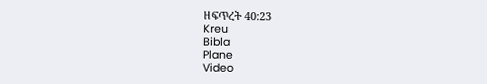ዘፍጥረት 40:23
Kreu
Bibla
Plane
Video